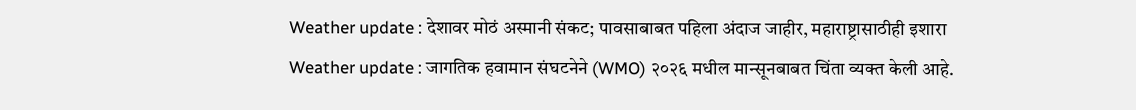Weather update : देशावर मोठं अस्मानी संकट; पावसाबाबत पहिला अंदाज जाहीर, महाराष्ट्रासाठीही इशारा
Weather update : जागतिक हवामान संघटनेने (WMO) २०२६ मधील मान्सूनबाबत चिंता व्यक्त केली आहे.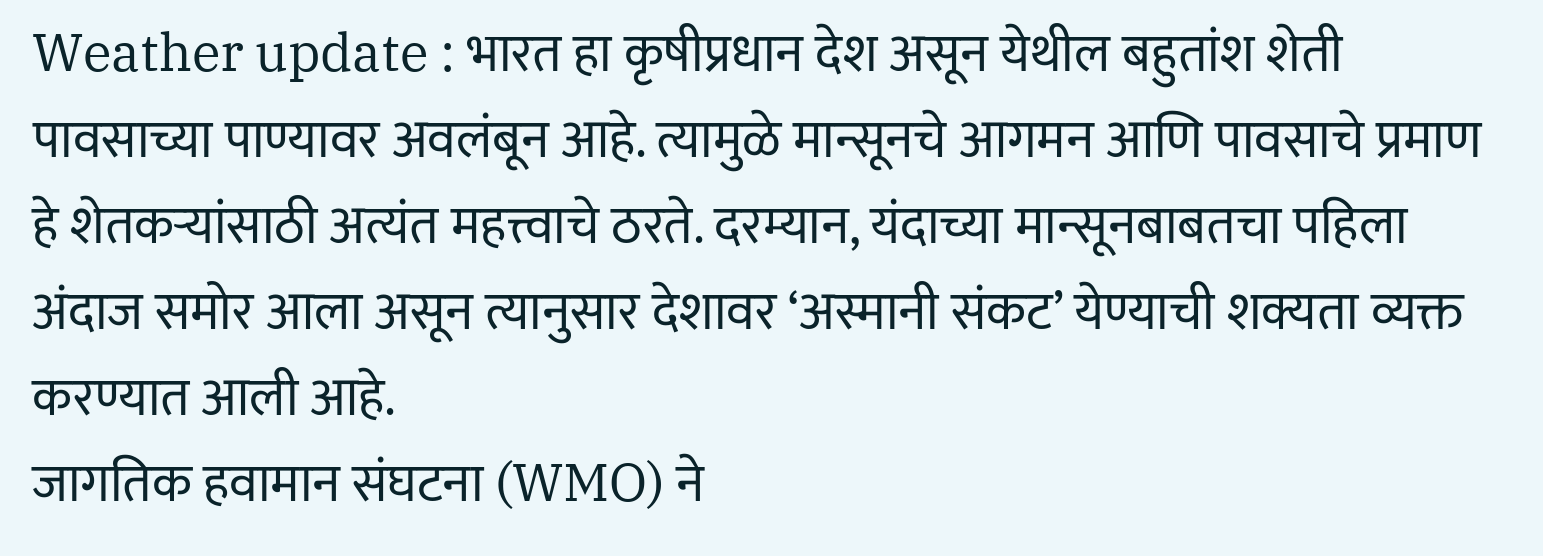Weather update : भारत हा कृषीप्रधान देश असून येथील बहुतांश शेती पावसाच्या पाण्यावर अवलंबून आहे. त्यामुळे मान्सूनचे आगमन आणि पावसाचे प्रमाण हे शेतकऱ्यांसाठी अत्यंत महत्त्वाचे ठरते. दरम्यान, यंदाच्या मान्सूनबाबतचा पहिला अंदाज समोर आला असून त्यानुसार देशावर ‘अस्मानी संकट’ येण्याची शक्यता व्यक्त करण्यात आली आहे.
जागतिक हवामान संघटना (WMO) ने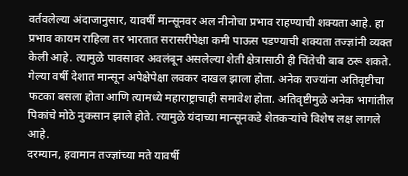वर्तवलेल्या अंदाजानुसार, यावर्षी मान्सूनवर अल नीनोचा प्रभाव राहण्याची शक्यता आहे. हा प्रभाव कायम राहिला तर भारतात सरासरीपेक्षा कमी पाऊस पडण्याची शक्यता तज्ज्ञांनी व्यक्त केली आहे. त्यामुळे पावसावर अवलंबून असलेल्या शेती क्षेत्रासाठी ही चिंतेची बाब ठरू शकते.
गेल्या वर्षी देशात मान्सून अपेक्षेपेक्षा लवकर दाखल झाला होता. अनेक राज्यांना अतिवृष्टीचा फटका बसला होता आणि त्यामध्ये महाराष्ट्राचाही समावेश होता. अतिवृष्टीमुळे अनेक भागांतील पिकांचे मोठे नुकसान झाले होते. त्यामुळे यंदाच्या मान्सूनकडे शेतकऱ्यांचे विशेष लक्ष लागले आहे.
दरम्यान, हवामान तज्ज्ञांच्या मते यावर्षी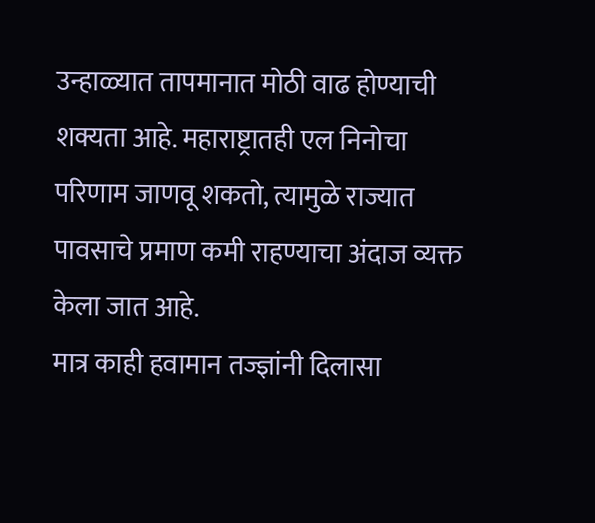उन्हाळ्यात तापमानात मोठी वाढ होण्याची शक्यता आहे. महाराष्ट्रातही एल निनोचा परिणाम जाणवू शकतो, त्यामुळे राज्यात पावसाचे प्रमाण कमी राहण्याचा अंदाज व्यक्त केला जात आहे.
मात्र काही हवामान तज्ज्ञांनी दिलासा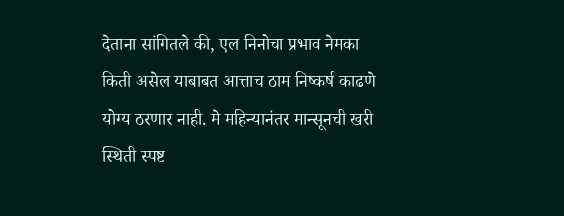देताना सांगितले की, एल निनोचा प्रभाव नेमका किती असेल याबाबत आत्ताच ठाम निष्कर्ष काढणे योग्य ठरणार नाही. मे महिन्यानंतर मान्सूनची खरी स्थिती स्पष्ट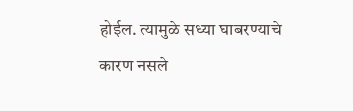होईल. त्यामुळे सध्या घाबरण्याचे कारण नसले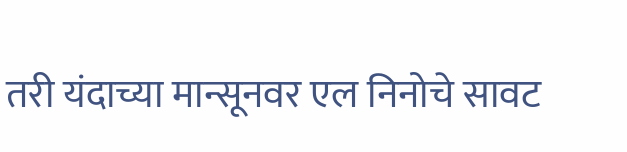तरी यंदाच्या मान्सूनवर एल निनोचे सावट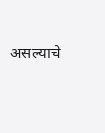असल्याचे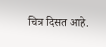चित्र दिसत आहे.